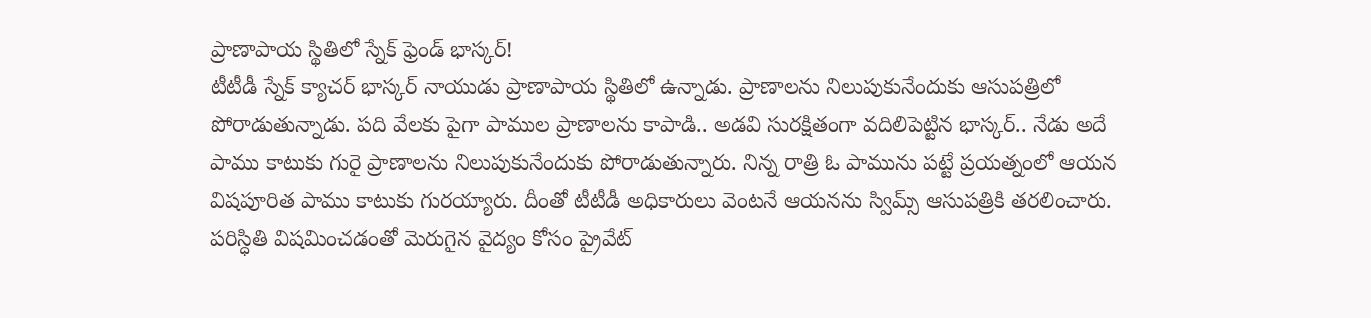ప్రాణాపాయ స్థితిలో స్నేక్ ఫ్రెండ్ భాస్కర్!
టీటీడీ స్నేక్ క్యాచర్ భాస్కర్ నాయుడు ప్రాణాపాయ స్థితిలో ఉన్నాడు. ప్రాణాలను నిలుపుకునేందుకు ఆసుపత్రిలో పోరాడుతున్నాడు. పది వేలకు పైగా పాముల ప్రాణాలను కాపాడి.. అడవి సురక్షితంగా వదిలిపెట్టిన భాస్కర్.. నేడు అదే పాము కాటుకు గురై ప్రాణాలను నిలుపుకునేందుకు పోరాడుతున్నారు. నిన్న రాత్రి ఓ పామును పట్టే ప్రయత్నంలో ఆయన విషపూరిత పాము కాటుకు గురయ్యారు. దీంతో టీటీడీ అధికారులు వెంటనే ఆయనను స్విమ్స్ ఆసుపత్రికి తరలించారు. పరిస్ధితి విషమించడంతో మెరుగైన వైద్యం కోసం ప్రైవేట్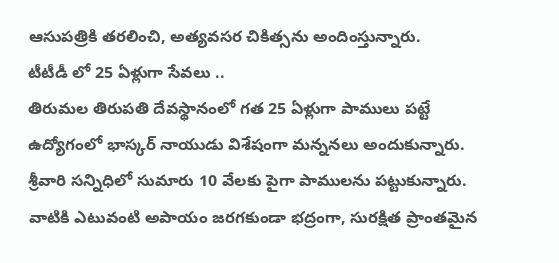ఆసుపత్రికి తరలించి, అత్యవసర చికిత్సను అందింస్తున్నారు.
టీటీడీ లో 25 ఏళ్లుగా సేవలు ..
తిరుమల తిరుపతి దేవస్థానంలో గత 25 ఏళ్లుగా పాములు పట్టే ఉద్యోగంలో భాస్కర్ నాయుడు విశేషంగా మన్ననలు అందుకున్నారు. శ్రీవారి సన్నిధిలో సుమారు 10 వేలకు పైగా పాములను పట్టుకున్నారు. వాటికి ఎటువంటి అపాయం జరగకుండా భద్రంగా, సురక్షిత ప్రాంతమైన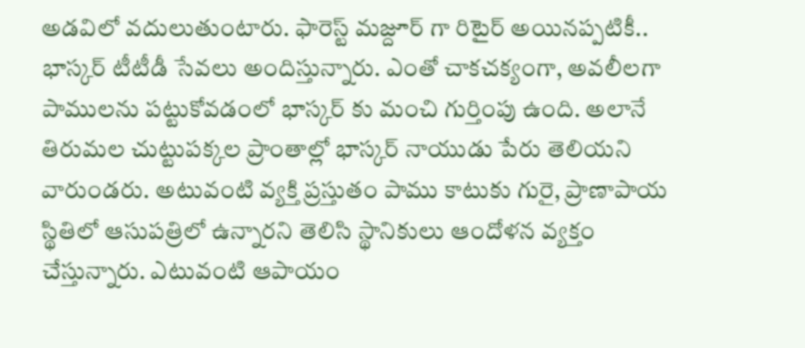అడవిలో వదులుతుంటారు. ఫారెస్ట్ మజ్దూర్ గా రిటైర్ అయినప్పటికీ.. భాస్కర్ టీటీడీ సేవలు అందిస్తున్నారు. ఎంతో చాకచక్యంగా, అవలీలగా పాములను పట్టుకోవడంలో భాస్కర్ కు మంచి గుర్తింపు ఉంది. అలానే తిరుమల చుట్టుపక్కల ప్రాంతాల్లో భాస్కర్ నాయుడు పేరు తెలియని వారుండరు. అటువంటి వ్యక్తి ప్రస్తుతం పాము కాటుకు గురై, ప్రాణాపాయ స్థితిలో ఆసుపత్రిలో ఉన్నారని తెలిసి స్థానికులు ఆందోళన వ్యక్తం చేస్తున్నారు. ఎటువంటి ఆపాయం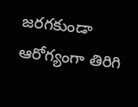జరగకుండా ఆరోగ్యంగా తిరిగి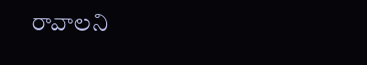రావాలని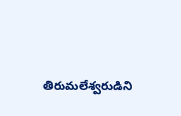తిరుమలేశ్వరుడిని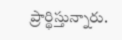ప్రార్థిస్తున్నారు.